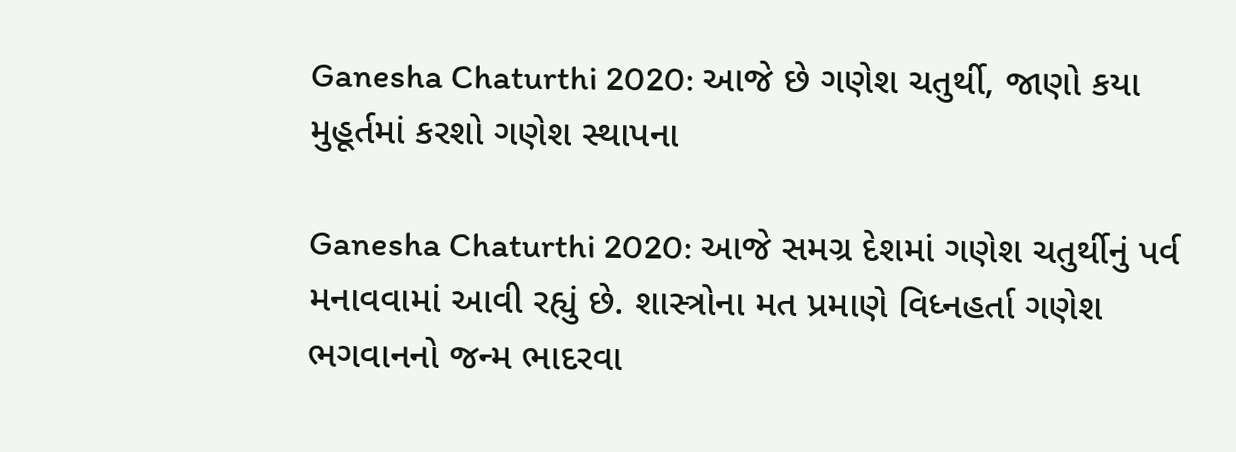Ganesha Chaturthi 2020: આજે છે ગણેશ ચતુર્થી, જાણો કયા મુહૂર્તમાં કરશો ગણેશ સ્થાપના

Ganesha Chaturthi 2020: આજે સમગ્ર દેશમાં ગણેશ ચતુર્થીનું પર્વ મનાવવામાં આવી રહ્યું છે. શાસ્ત્રોના મત પ્રમાણે વિધ્નહર્તા ગણેશ ભગવાનનો જન્મ ભાદરવા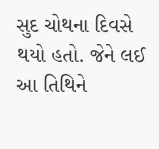સુદ ચોથના દિવસે થયો હતો. જેને લઈ આ તિથિને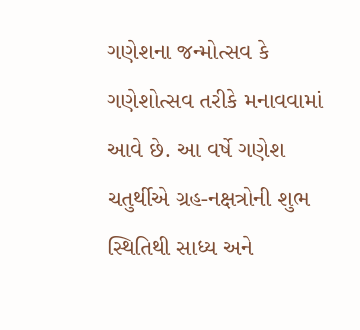ગણેશના જન્મોત્સવ કે ગણેશોત્સવ તરીકે મનાવવામાં આવે છે. આ વર્ષે ગણેશ ચતુર્થીએ ગ્રહ-નક્ષત્રોની શુભ સ્થિતિથી સાધ્ય અને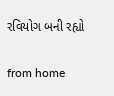રવિયોગ બની રહ્યો

from home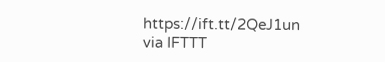https://ift.tt/2QeJ1un
via IFTTT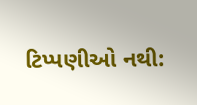ટિપ્પણીઓ નથી: